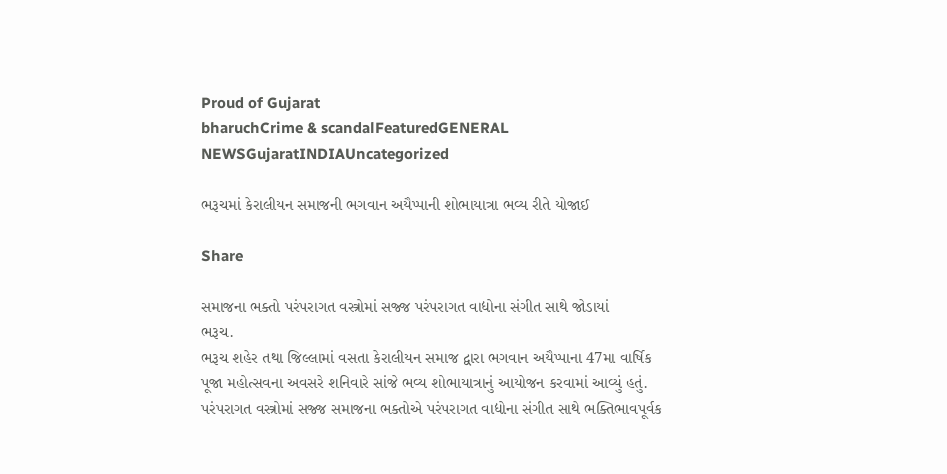Proud of Gujarat
bharuchCrime & scandalFeaturedGENERAL NEWSGujaratINDIAUncategorized

ભરૂચમાં કેરાલીયન સમાજની ભગવાન અયૈપ્પાની શોભાયાત્રા ભવ્ય રીતે યોજાઈ

Share

સમાજના ભક્તો પરંપરાગત વસ્ત્રોમાં સજ્જ પરંપરાગત વાદ્યોના સંગીત સાથે જોડાયાં
ભરૂચ.
ભરૂચ શહેર તથા જિલ્લામાં વસતા કેરાલીયન સમાજ દ્વારા ભગવાન અયૈપ્પાના 47મા વાર્ષિક પૂજા મહોત્સવના અવસરે શનિવારે સાંજે ભવ્ય શોભાયાત્રાનું આયોજન કરવામાં આવ્યું હતું. પરંપરાગત વસ્ત્રોમાં સજ્જ સમાજના ભક્તોએ પરંપરાગત વાદ્યોના સંગીત સાથે ભક્તિભાવપૂર્વક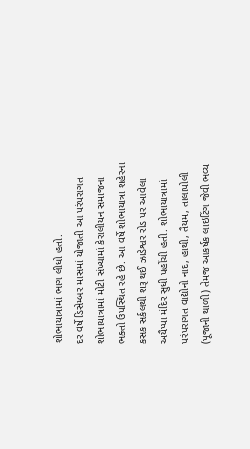શોભાયાત્રામાં ભાગ લીધો હતો.
દર વર્ષે ડિસેમ્બર માસમાં યોજાતી આ પરંપરાગત શોભાયાત્રામાં મોટી સંખ્યામાં કેરાલીયન સમાજના ભક્તો ઉપસ્થિત રહે છે. આ વર્ષે શોભાયાત્રા શહેરના કસક સર્કલથી શરૂ થઈ ઝાડેશ્વર રોડ પર આવેલા અયૈપ્પા મંદિર સુધી પહોંચી હતી. શોભાયાત્રામાં પરંપરાગત વાદ્યોનો નાદ, હાથી, તૈયમ, તાલાપોલી (પૂજાની થાળી) તેમજ આકર્ષક લાઇટિંગ જેવી ભવ્ય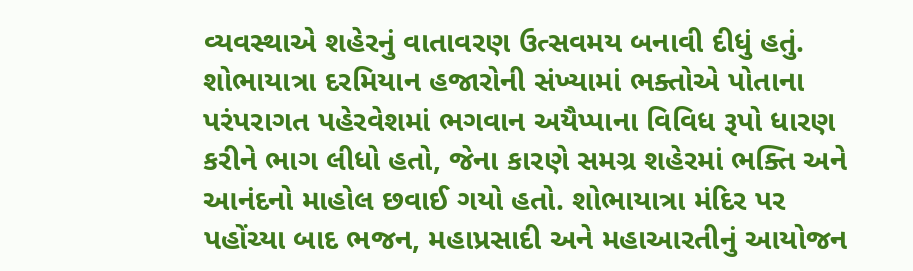વ્યવસ્થાએ શહેરનું વાતાવરણ ઉત્સવમય બનાવી દીધું હતું.
શોભાયાત્રા દરમિયાન હજારોની સંખ્યામાં ભક્તોએ પોતાના પરંપરાગત પહેરવેશમાં ભગવાન અયૈપ્પાના વિવિધ રૂપો ધારણ કરીને ભાગ લીધો હતો, જેના કારણે સમગ્ર શહેરમાં ભક્તિ અને આનંદનો માહોલ છવાઈ ગયો હતો. શોભાયાત્રા મંદિર પર પહોંચ્યા બાદ ભજન, મહાપ્રસાદી અને મહાઆરતીનું આયોજન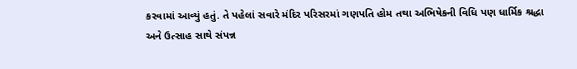કરવામાં આવ્યું હતું. તે પહેલાં સવારે મંદિર પરિસરમાં ગણપતિ હોમ તથા અભિષેકની વિધિ પણ ધાર્મિક શ્રદ્ધા અને ઉત્સાહ સાથે સંપન્ન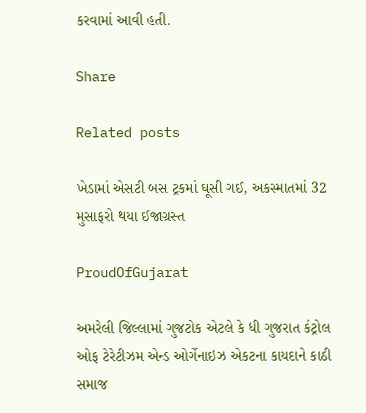કરવામાં આવી હતી.

Share

Related posts

ખેડામાં એસટી બસ ટ્રકમાં ઘૂસી ગઈ, અકસ્માતમાં 32 મુસાફરો થયા ઈજાગ્રસ્ત

ProudOfGujarat

અમરેલી જિલ્લામાં ગુજટોક એટલે કે ધી ગુજરાત કંટ્રોલ ઓફ ટેરેટીઝમ એન્ડ ઓર્ગેનાઇઝ એકટના કાયદાને કાઠી સમાજ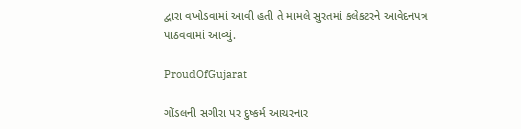દ્વારા વખોડવામાં આવી હતી તે મામલે સુરતમાં કલેકટરને આવેદનપત્ર પાઠવવામાં આવ્યું.

ProudOfGujarat

ગોંડલની સગીરા પર દુષ્કર્મ આચરનાર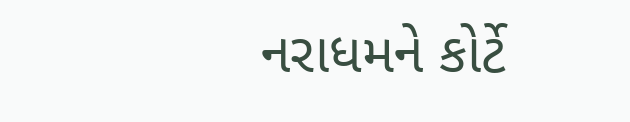નરાધમને કોર્ટે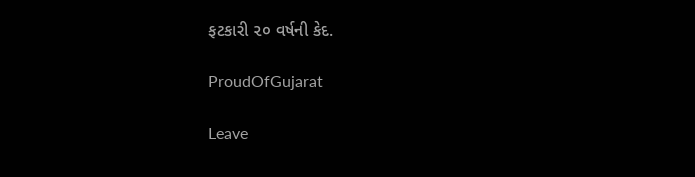ફટકારી ૨૦ વર્ષની કેદ.

ProudOfGujarat

Leave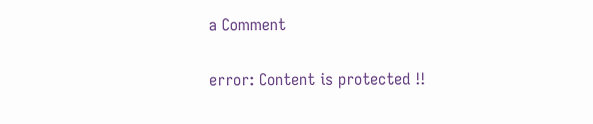a Comment

error: Content is protected !!